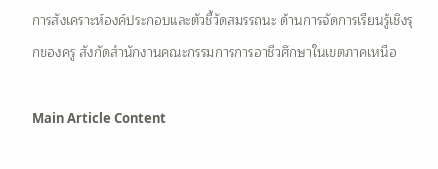การสังเคราะห์องค์ประกอบและตัวชี้วัดสมรรถนะ ด้านการจัดการเรียนรู้เชิงรุกของครู สังกัดสำนักงานคณะกรรมการการอาชีวศึกษาในเขตภาคเหนือ

Main Article Content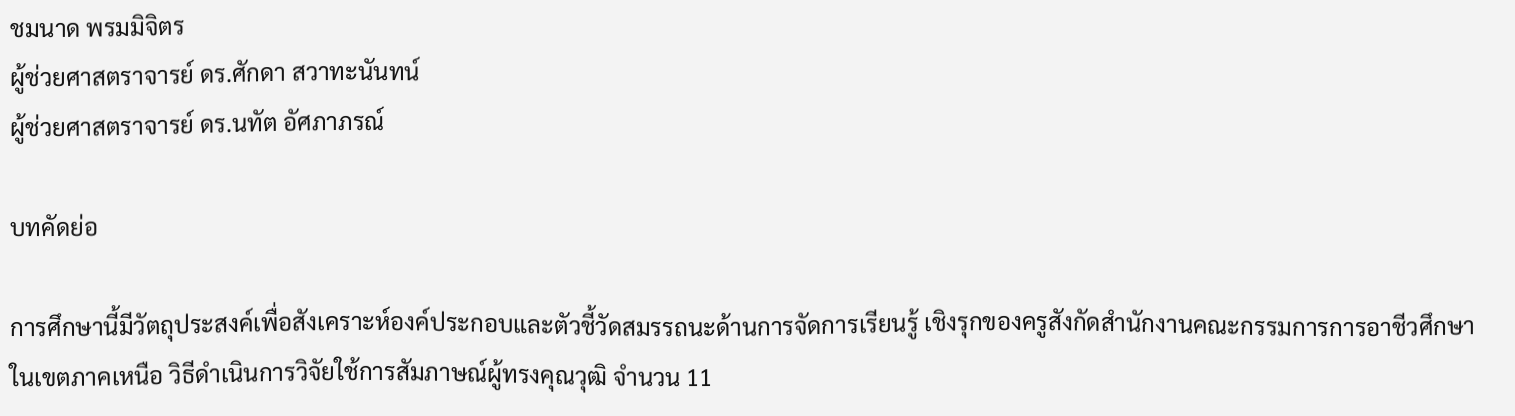ชมนาด พรมมิจิตร
ผู้ช่วยศาสตราจารย์ ดร.ศักดา สวาทะนันทน์
ผู้ช่วยศาสตราจารย์ ดร.นทัต อัศภาภรณ์

บทคัดย่อ

การศึกษานี้มีวัตถุประสงค์เพื่อสังเคราะห์องค์ประกอบและตัวชี้วัดสมรรถนะด้านการจัดการเรียนรู้ เชิงรุกของครูสังกัดสำนักงานคณะกรรมการการอาชีวศึกษาในเขตภาคเหนือ วิธีดำเนินการวิจัยใช้การสัมภาษณ์ผู้ทรงคุณวุฒิ จำนวน 11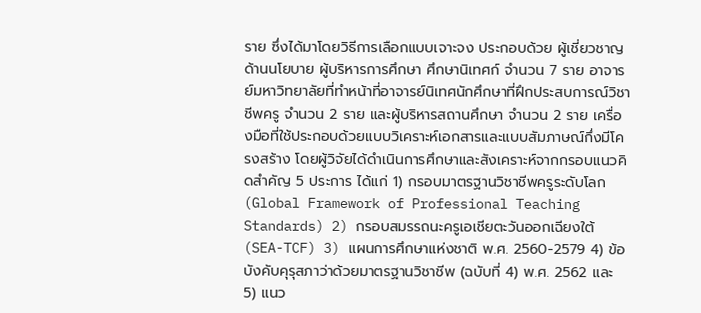ราย ซึ่งได้มาโดยวิธีการเลือกแบบเจาะจง ประกอบด้วย ผู้เชี่ยวชาญด้านนโยบาย ผู้บริหารการศึกษา ศึกษานิเทศก์ จำนวน 7 ราย อาจารย์มหาวิทยาลัยที่ทำหน้าที่อาจารย์นิเทศนักศึกษาที่ฝึกประสบการณ์วิชาชีพครู จำนวน 2 ราย และผู้บริหารสถานศึกษา จำนวน 2 ราย เครื่องมือที่ใช้ประกอบด้วยแบบวิเคราะห์เอกสารและแบบสัมภาษณ์กึ่งมีโครงสร้าง โดยผู้วิจัยได้ดำเนินการศึกษาและสังเคราะห์จากกรอบแนวคิดสำคัญ 5 ประการ ได้แก่ 1) กรอบมาตรฐานวิชาชีพครูระดับโลก (Global Framework of Professional Teaching Standards) 2) กรอบสมรรถนะครูเอเชียตะวันออกเฉียงใต้ (SEA-TCF) 3) แผนการศึกษาแห่งชาติ พ.ศ. 2560-2579 4) ข้อบังคับคุรุสภาว่าด้วยมาตรฐานวิชาชีพ (ฉบับที่ 4) พ.ศ. 2562 และ 5) แนว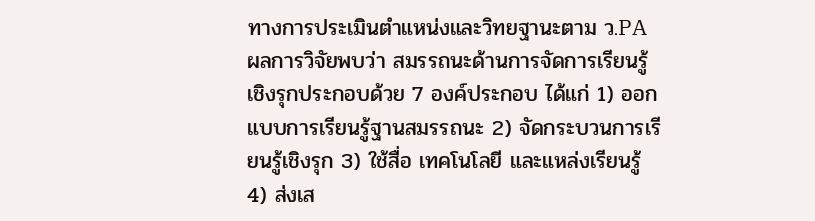ทางการประเมินตำแหน่งและวิทยฐานะตาม ว.PA ผลการวิจัยพบว่า สมรรถนะด้านการจัดการเรียนรู้เชิงรุกประกอบด้วย 7 องค์ประกอบ ได้แก่ 1) ออกแบบการเรียนรู้ฐานสมรรถนะ 2) จัดกระบวนการเรียนรู้เชิงรุก 3) ใช้สื่อ เทคโนโลยี และแหล่งเรียนรู้   4) ส่งเส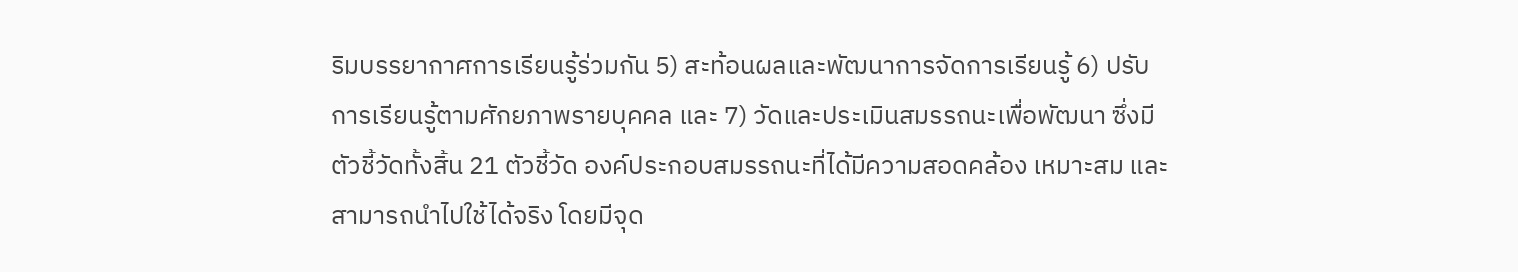ริมบรรยากาศการเรียนรู้ร่วมกัน 5) สะท้อนผลและพัฒนาการจัดการเรียนรู้ 6) ปรับการเรียนรู้ตามศักยภาพรายบุคคล และ 7) วัดและประเมินสมรรถนะเพื่อพัฒนา ซึ่งมีตัวชี้วัดทั้งสิ้น 21 ตัวชี้วัด องค์ประกอบสมรรถนะที่ได้มีความสอดคล้อง เหมาะสม และสามารถนำไปใช้ได้จริง โดยมีจุด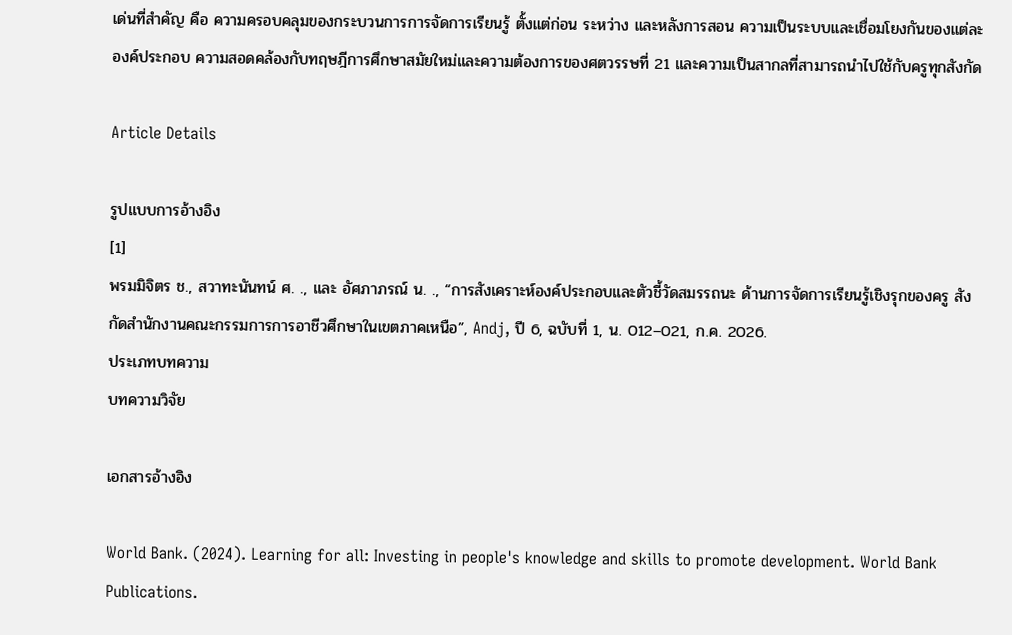เด่นที่สำคัญ คือ ความครอบคลุมของกระบวนการการจัดการเรียนรู้ ตั้งแต่ก่อน ระหว่าง และหลังการสอน ความเป็นระบบและเชื่อมโยงกันของแต่ละองค์ประกอบ ความสอดคล้องกับทฤษฎีการศึกษาสมัยใหม่และความต้องการของศตวรรษที่ 21 และความเป็นสากลที่สามารถนำไปใช้กับครูทุกสังกัด

Article Details

รูปแบบการอ้างอิง
[1]
พรมมิจิตร ช., สวาทะนันทน์ ศ. ., และ อัศภาภรณ์ น. ., “การสังเคราะห์องค์ประกอบและตัวชี้วัดสมรรถนะ ด้านการจัดการเรียนรู้เชิงรุกของครู สังกัดสำนักงานคณะกรรมการการอาชีวศึกษาในเขตภาคเหนือ”, Andj, ปี 6, ฉบับที่ 1, น. 012–021, ก.ค. 2026.
ประเภทบทความ
บทความวิจัย

เอกสารอ้างอิง

World Bank. (2024). Learning for all: Investing in people's knowledge and skills to promote development. World Bank Publications.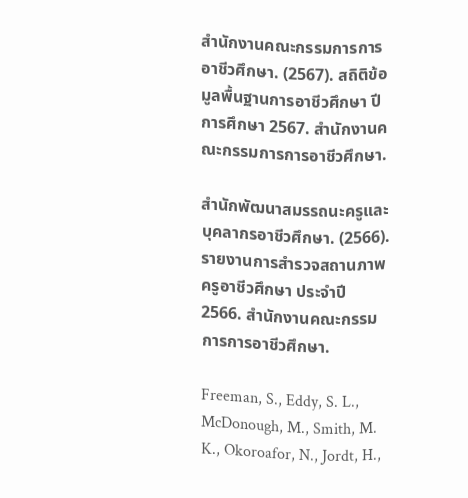สำนักงานคณะกรรมการการอาชีวศึกษา. (2567). สถิติข้อมูลพื้นฐานการอาชีวศึกษา ปีการศึกษา 2567. สำนักงานคณะกรรมการการอาชีวศึกษา.

สำนักพัฒนาสมรรถนะครูและบุคลากรอาชีวศึกษา. (2566). รายงานการสำรวจสถานภาพครูอาชีวศึกษา ประจำปี 2566. สำนักงานคณะกรรมการการอาชีวศึกษา.

Freeman, S., Eddy, S. L., McDonough, M., Smith, M. K., Okoroafor, N., Jordt, H.,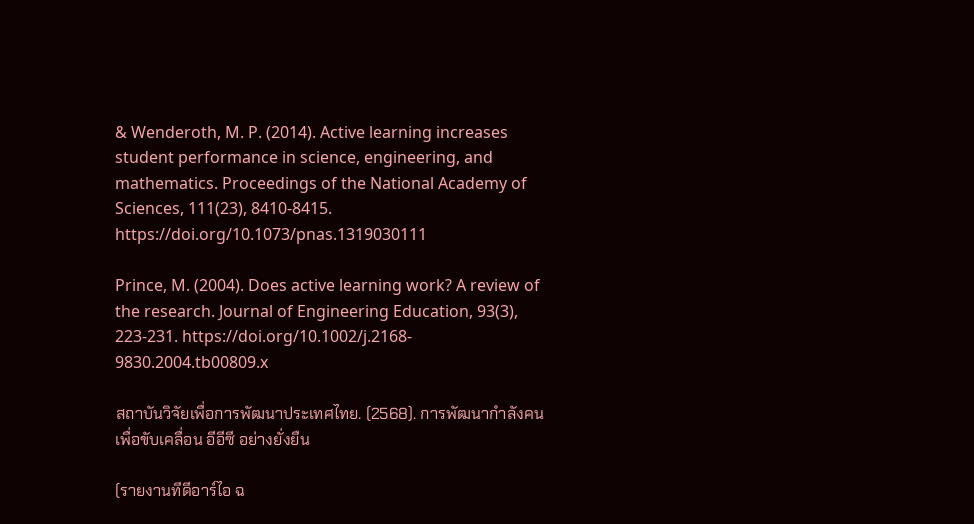& Wenderoth, M. P. (2014). Active learning increases student performance in science, engineering, and mathematics. Proceedings of the National Academy of Sciences, 111(23), 8410-8415. https://doi.org/10.1073/pnas.1319030111

Prince, M. (2004). Does active learning work? A review of the research. Journal of Engineering Education, 93(3), 223-231. https://doi.org/10.1002/j.2168- 9830.2004.tb00809.x

สถาบันวิจัยเพื่อการพัฒนาประเทศไทย. (2568). การพัฒนากำลังคนเพื่อขับเคลื่อน อีอีซี อย่างยั่งยืน

(รายงานทีดีอาร์ไอ ฉ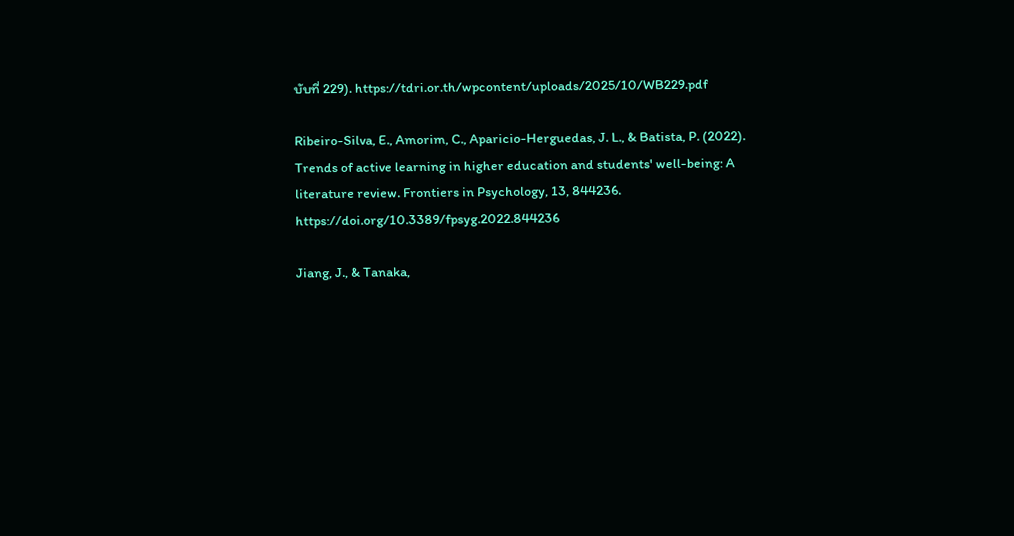บับที่ 229). https://tdri.or.th/wpcontent/uploads/2025/10/WB229.pdf

Ribeiro-Silva, E., Amorim, C., Aparicio-Herguedas, J. L., & Batista, P. (2022). Trends of active learning in higher education and students' well-being: A literature review. Frontiers in Psychology, 13, 844236. https://doi.org/10.3389/fpsyg.2022.844236

Jiang, J., & Tanaka,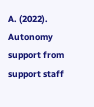A. (2022). Autonomy support from support staff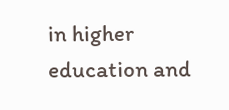in higher education and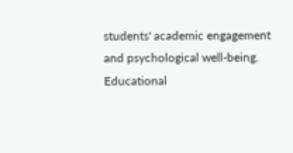students' academic engagement and psychological well-being. Educational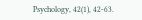Psychology, 42(1), 42-63.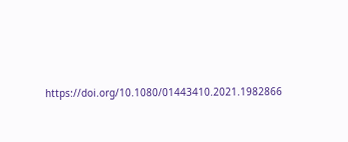https://doi.org/10.1080/01443410.2021.1982866